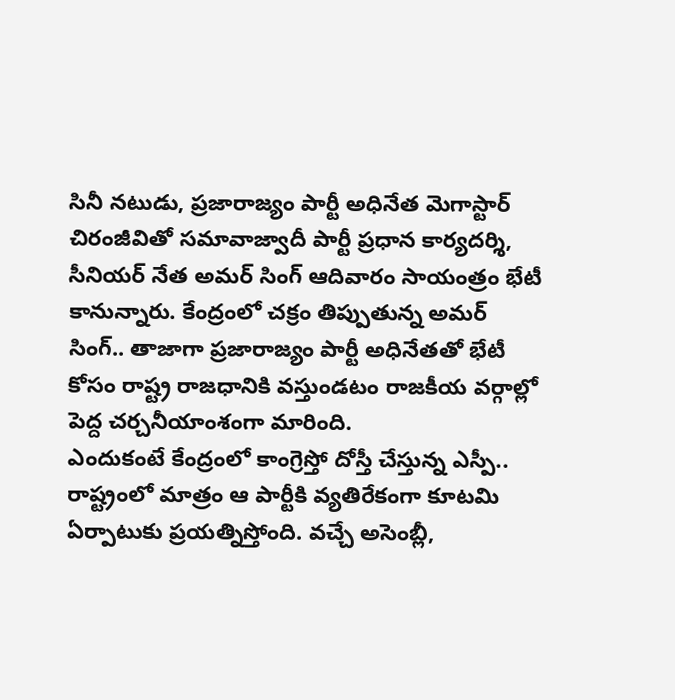సినీ నటుడు, ప్రజారాజ్యం పార్టీ అధినేత మెగాస్టార్ చిరంజీవితో సమావాజ్వాదీ పార్టీ ప్రధాన కార్యదర్శి, సీనియర్ నేత అమర్ సింగ్ ఆదివారం సాయంత్రం భేటీ కానున్నారు. కేంద్రంలో చక్రం తిప్పుతున్న అమర్ సింగ్.. తాజాగా ప్రజారాజ్యం పార్టీ అధినేతతో భేటీ కోసం రాష్ట్ర రాజధానికి వస్తుండటం రాజకీయ వర్గాల్లో పెద్ద చర్చనీయాంశంగా మారింది.
ఎందుకంటే కేంద్రంలో కాంగ్రెస్తో దోస్తీ చేస్తున్న ఎస్పీ.. రాష్ట్రంలో మాత్రం ఆ పార్టీకి వ్యతిరేకంగా కూటమి ఏర్పాటుకు ప్రయత్నిస్తోంది. వచ్చే అసెంబ్లీ,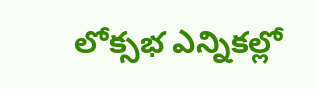లోక్సభ ఎన్నికల్లో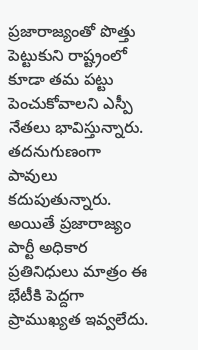ప్రజారాజ్యంతో పొత్తు పెట్టుకుని రాష్ట్రంలో కూడా తమ పట్టు పెంచుకోవాలని ఎస్పీ నేతలు భావిస్తున్నారు. తదనుగుణంగా పావులు కదుపుతున్నారు.
అయితే ప్రజారాజ్యం పార్టీ అధికార ప్రతినిధులు మాత్రం ఈ భేటీకి పెద్దగా ప్రాముఖ్యత ఇవ్వలేదు.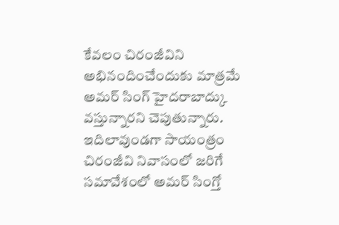కేవలం చిరంజీవిని అభినందించేందుకు మాత్రమే అమర్ సింగ్ హైదరాబాద్కు వస్తున్నారని చెపుతున్నారు. ఇదిలావుండగా సాయంత్రం చిరంజీవి నివాసంలో జరిగే సమావేశంలో అమర్ సింగ్తో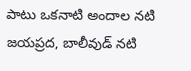పాటు ఒకనాటి అందాల నటి జయప్రద, బాలీవుడ్ నటి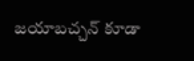జయాబచ్చన్ కూడా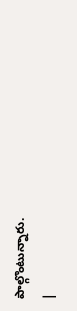పాల్గొంటున్నారు.
|